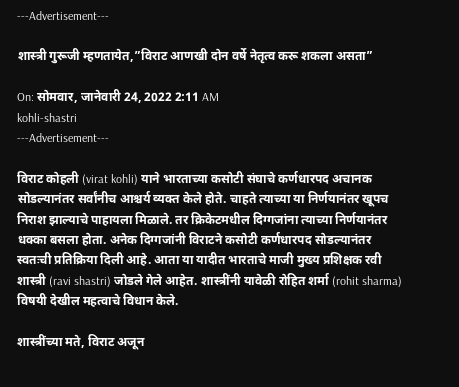---Advertisement---

शास्त्री गुरूजी म्हणतायेत,”विराट आणखी दोन वर्षे नेतृत्व करू शकला असता”

On: सोमवार, जानेवारी 24, 2022 2:11 AM
kohli-shastri
---Advertisement---

विराट कोहली (virat kohli) याने भारताच्या कसोटी संघाचे कर्णधारपद अचानक सोडल्यानंतर सर्वांनीच आश्चर्य व्यक्त केले होते. चाहते त्याच्या या निर्णयानंतर खूपच निराश झाल्याचे पाहायला मिळाले. तर क्रिकेटमधील दिग्गजांना त्याच्या निर्णयानंतर धक्का बसला होता. अनेक दिग्गजांनी विराटने कसोटी कर्णधारपद सोडल्यानंतर स्वतःची प्रतिक्रिया दिली आहे. आता या यादीत भारताचे माजी मुख्य प्रशिक्षक रवी शास्त्री (ravi shastri) जोडले गेले आहेत. शास्त्रींनी यावेळी रोहित शर्मा (rohit sharma) विषयी देखील महत्वाचे विधान केले.

शास्त्रींच्या मते, विराट अजून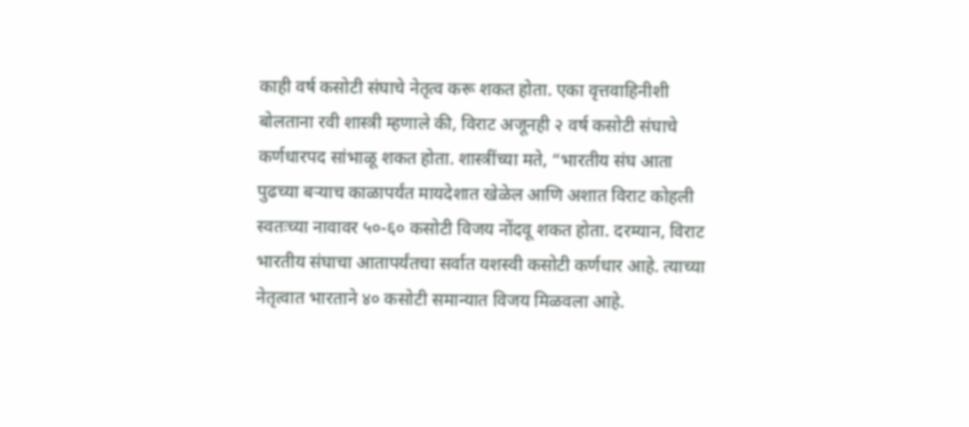काही वर्ष कसोटी संघाचे नेतृत्व करू शकत होता. एका वृत्तवाहिनीशी बोलताना रवी शास्त्री म्हणाले की, विराट अजूनही २ वर्ष कसोटी संघाचे कर्णधारपद सांभाळू शकत होता. शास्त्रींच्या मते, “भारतीय संघ आता पुढच्या बऱ्याच काळापर्यंत मायदेशात खेळेल आणि अशात विराट कोहली स्वतःच्या नावावर ५०-६० कसोटी विजय नोंदवू शकत होता. दरम्यान, विराट भारतीय संघाचा आतापर्यंतचा सर्वात यशस्वी कसोटी कर्णधार आहे. त्याच्या नेतृत्वात भारताने ४० कसोटी समान्यात विजय मिळवला आहे.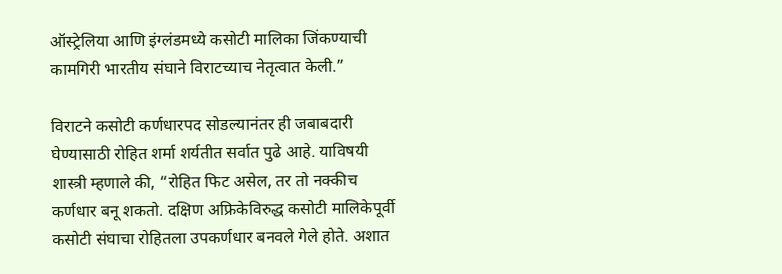ऑस्ट्रेलिया आणि इंग्लंडमध्ये कसोटी मालिका जिंकण्याची कामगिरी भारतीय संघाने विराटच्याच नेतृत्वात केली.”

विराटने कसोटी कर्णधारपद सोडल्यानंतर ही जबाबदारी घेण्यासाठी रोहित शर्मा शर्यतीत सर्वात पुढे आहे. याविषयी शास्त्री म्हणाले की, “रोहित फिट असेल, तर तो नक्कीच कर्णधार बनू शकतो. दक्षिण अफ्रिकेविरुद्ध कसोटी मालिकेपूर्वी कसोटी संघाचा रोहितला उपकर्णधार बनवले गेले होते. अशात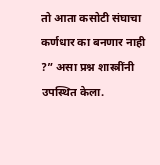तो आता कसोटी संघाचा कर्णधार का बनणार नाही ?” असा प्रश्न शास्त्रींनी उपस्थित केला.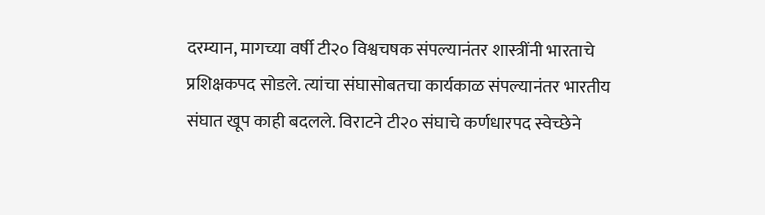दरम्यान, मागच्या वर्षी टी२० विश्वचषक संपल्यानंतर शास्त्रींनी भारताचे प्रशिक्षकपद सोडले. त्यांचा संघासोबतचा कार्यकाळ संपल्यानंतर भारतीय संघात खूप काही बदलले. विराटने टी२० संघाचे कर्णधारपद स्वेच्छेने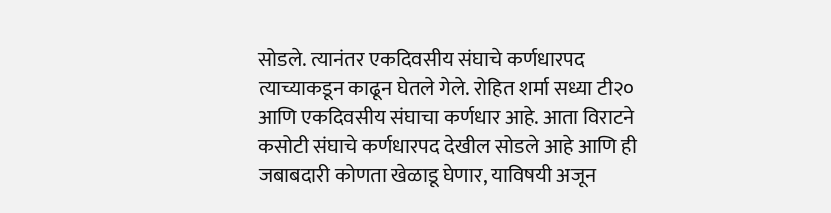सोडले. त्यानंतर एकदिवसीय संघाचे कर्णधारपद त्याच्याकडून काढून घेतले गेले. रोहित शर्मा सध्या टी२० आणि एकदिवसीय संघाचा कर्णधार आहे. आता विराटने कसोटी संघाचे कर्णधारपद देखील सोडले आहे आणि ही जबाबदारी कोणता खेळाडू घेणार, याविषयी अजून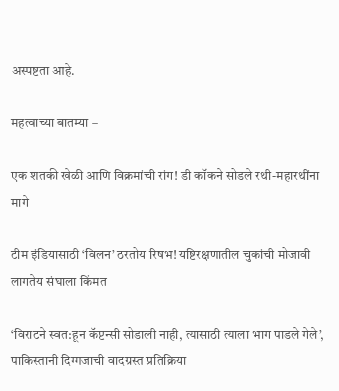अस्पष्टता आहे.

महत्वाच्या बातम्या –

एक शतकी खेळी आणि विक्रमांची रांग! डी कॉकने सोडले रथी-महारथींना मागे

टीम इंडियासाठी ‘विलन’ ठरतोय रिषभ! यष्टिरक्षणातील चुकांची मोजावी लागतेय संघाला किंमत

‘विराटने स्वत:हून कॅप्टन्सी सोडाली नाही, त्यासाठी त्याला भाग पाडले गेले’, पाकिस्तानी दिग्गजाची वादग्रस्त प्रतिक्रिया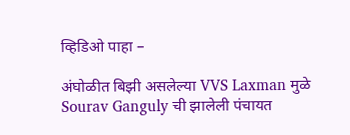व्हिडिओ पाहा –

अंघोळीत बिझी असलेल्या VVS Laxman मुळे Sourav Ganguly ची झालेली पंचायत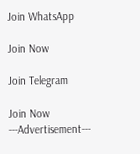Join WhatsApp

Join Now

Join Telegram

Join Now
---Advertisement---